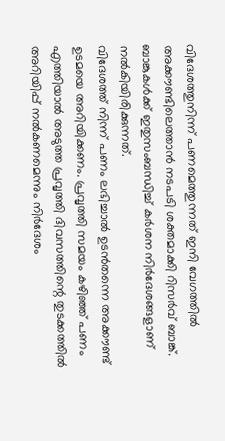വിദേശത്തുനിന്ന് പണമെത്തുന്നത് ഇനി വേഗത്തിൽ അക്കൗണ്ടിലെത്താൻ നടപടി ശക്തമാക്കി റിസർവ് ബാങ്ക്. ബാങ്കുകൾക്ക് ഇതുസംബന്ധിച്ച് കർശന നിർദേശങ്ങളാണ് നൽകിയിരിക്കുന്നത്.
വിദേശത്ത് നിന്ന് പണം ലഭിച്ചാൽ ഉടൻതന്നെ അക്കൗണ്ട് ഉടമയെ അറിയിക്കണം. പ്രവൃത്തി സമയം കഴിഞ്ഞ് പണം എത്തിയാൽ അടുത്ത പ്രവൃത്തി ദിവസത്തിന്റെ തുടക്കത്തിൽ അറിയിപ്പ് നൽകണമെന്നും നിർദേശം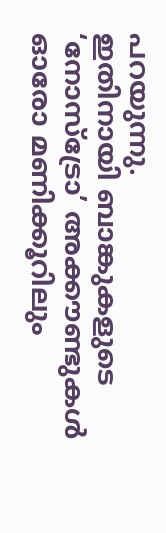പറയുന്നു.
ഇതിനായി ബാങ്കുകളുടെ ‘നോസ്ട്രോ’ അക്കൗണ്ടുകൾ ഓരോ മണിക്കൂറിലും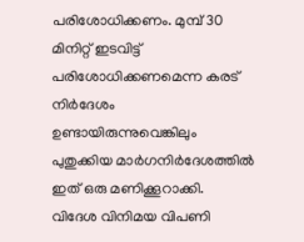പരിശോധിക്കണം. മുമ്പ് 30 മിനിറ്റ് ഇടവിട്ട് പരിശോധിക്കണമെന്ന കരട് നിർദേശം ഉണ്ടായിരുന്നുവെങ്കിലും പുതുക്കിയ മാർഗനിർദേശത്തിൽ ഇത് ഒരു മണിക്കൂറാക്കി.
വിദേശ വിനിമയ വിപണി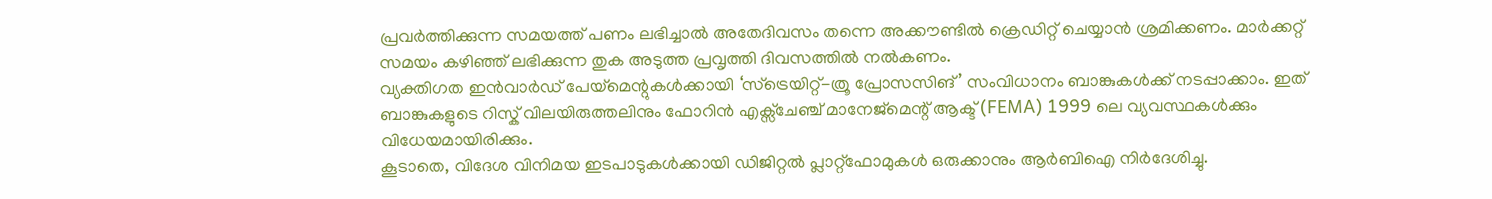പ്രവർത്തിക്കുന്ന സമയത്ത് പണം ലഭിച്ചാൽ അതേദിവസം തന്നെ അക്കൗണ്ടിൽ ക്രെഡിറ്റ് ചെയ്യാൻ ശ്രമിക്കണം. മാർക്കറ്റ് സമയം കഴിഞ്ഞ് ലഭിക്കുന്ന തുക അടുത്ത പ്രവൃത്തി ദിവസത്തിൽ നൽകണം.
വ്യക്തിഗത ഇൻവാർഡ് പേയ്മെന്റുകൾക്കായി ‘സ്ട്രെയിറ്റ്-ത്രൂ പ്രോസസിങ്’ സംവിധാനം ബാങ്കുകൾക്ക് നടപ്പാക്കാം. ഇത് ബാങ്കുകളുടെ റിസ്ക് വിലയിരുത്തലിനും ഫോറിൻ എക്സ്ചേഞ്ച് മാനേജ്മെന്റ് ആക്ട് (FEMA) 1999 ലെ വ്യവസ്ഥകൾക്കും വിധേയമായിരിക്കും.
കൂടാതെ, വിദേശ വിനിമയ ഇടപാടുകൾക്കായി ഡിജിറ്റൽ പ്ലാറ്റ്ഫോമുകൾ ഒരുക്കാനും ആർബിഐ നിർദേശിച്ചു.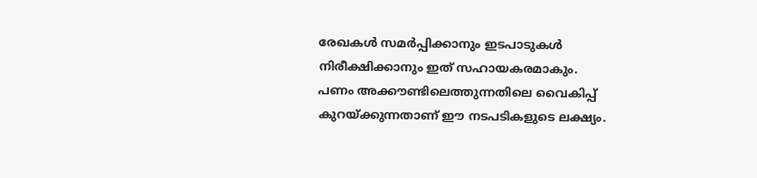രേഖകൾ സമർപ്പിക്കാനും ഇടപാടുകൾ നിരീക്ഷിക്കാനും ഇത് സഹായകരമാകും.
പണം അക്കൗണ്ടിലെത്തുന്നതിലെ വൈകിപ്പ് കുറയ്ക്കുന്നതാണ് ഈ നടപടികളുടെ ലക്ഷ്യം.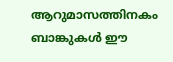ആറുമാസത്തിനകം ബാങ്കുകൾ ഈ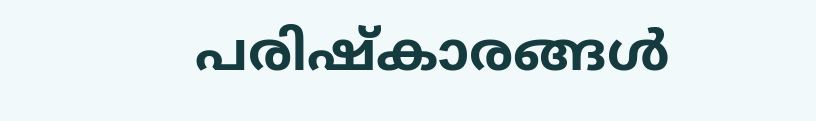പരിഷ്കാരങ്ങൾ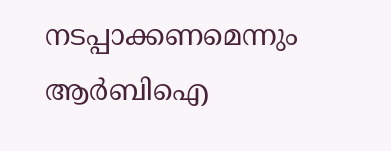നടപ്പാക്കണമെന്നും ആർബിഐ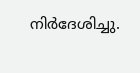നിർദേശിച്ചു.